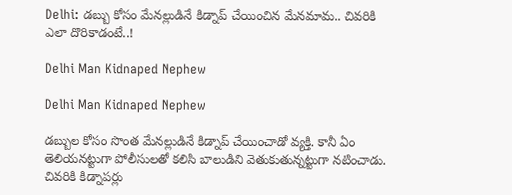Delhi: డబ్బు కోసం మేనల్లుడినే కిడ్నాప్ చేయించిన మేనమామ.. చివరికి ఎలా దొరికాడంటే..!

Delhi Man Kidnaped Nephew

Delhi Man Kidnaped Nephew

డబ్బుల కోసం సొంత మేనల్లుడినే కిడ్నాప్ చేయించాడో వ్యక్తి. కానీ ఏం తెలియనట్టుగా పోలీసులతో కలిసి బాలుడిని వెతుకుతున్నట్టుగా నటించాడు. చివరికి కిడ్నాపర్లు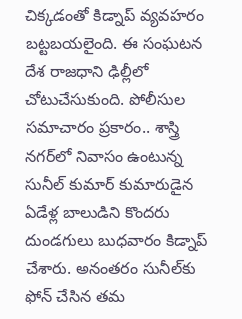చిక్కడంతో కిడ్నాప్ వ్యవహరం బట్టబయలైంది. ఈ సంఘటన దేశ రాజధాని ఢిల్లీలో చోటుచేసుకుంది. పోలీసుల సమాచారం ప్రకారం.. శాస్త్రి నగర్‌లో నివాసం ఉంటున్న సునీల్ కుమార్ కుమారుడైన ఏడేళ్ల బాలుడిని కొందరు దుండగులు బుధవారం కిడ్నాప్‌ చేశారు. అనంతరం సునీల్‌కు ఫోన్ చేసిన తమ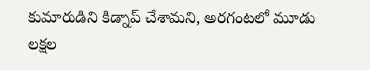కుమారుడిని కిడ్నాప్ చేశామని, అరగంటలో మూడు లక్షల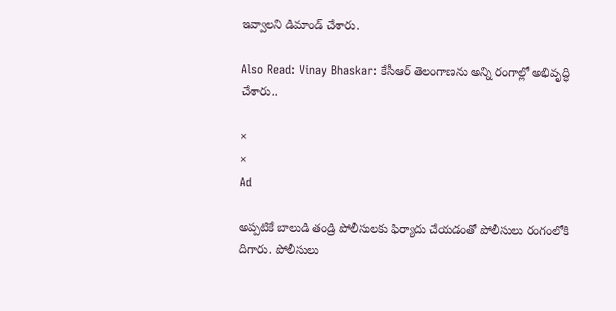ఇవ్వాలని డిమాండ్ చేశారు.

Also Read: Vinay Bhaskar: కేసీఆర్ తెలంగాణను అన్ని రంగాల్లో అభివృద్ధి చేశారు..

×
×
Ad

అప్పటికే బాలుడి తండ్రి పోలీసులకు ఫిర్యాదు చేయడంతో పోలీసులు రంగంలోకి దిగారు. పోలీసులు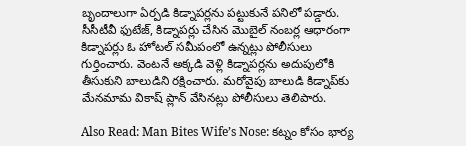బృందాలుగా ఏర్పడి కిడ్నాపర్లను పట్టుకునే పనిలో పడ్డారు. సీసీటీవీ ఫుటేజ్‌, కిడ్నాపర్లు చేసిన మొబైల్‌ నంబర్ల ఆధారంగా కిడ్నాపర్లు ఓ హోటల్ సమీపంలో ఉన్నట్లు పోలీసులు గుర్తించారు. వెంటనే అక్కడి వెళ్లి కిడ్నాపర్లను అదుపులోకి తీసుకుని బాలుడిని రక్షించారు. మరోవైపు బాలుడి కిడ్నాప్‌కు మేనమామ వికాష్ ప్లాన్‌ వేసినట్లు పోలీసులు తెలిపారు.

Also Read: Man Bites Wife’s Nose: కట్నం కోసం భార్య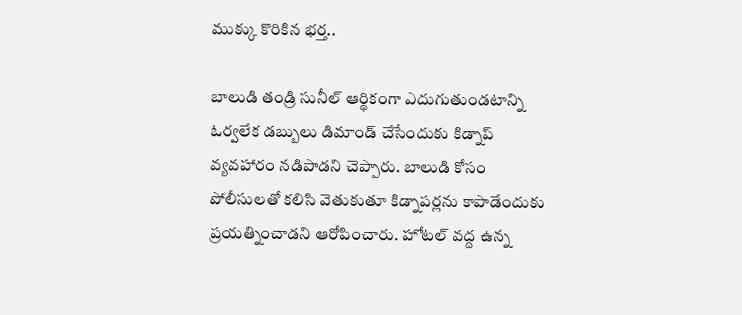ముక్కు కొరికిన భర్త..

బాలుడి తండ్రి సునీల్‌ ఆర్థికంగా ఎదుగుతుండటాన్ని ఓర్వలేక డబ్బులు డిమాండ్‌ చేసేందుకు కిడ్నాప్ వ్యవహారం నడిపాడని చెప్పారు. బాలుడి కోసం పోలీసులతో కలిసి వెతుకుతూ కిడ్నాపర్లను కాపాడేందుకు ప్రయత్నించాడని ఆరోపించారు. హోటల్ వద్ద ఉన్న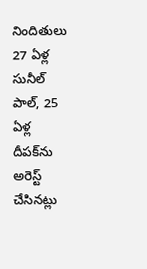నిందితులు 27 ఏళ్ల సునీల్‌ పాల్, 25 ఏళ్ల దీపక్‌ను అరెస్ట్‌ చేసినట్లు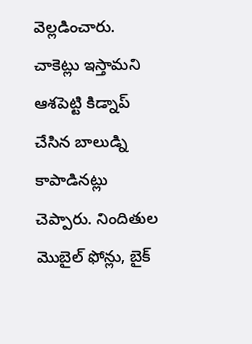వెల్లడించారు. చాకెట్లు ఇస్తామని ఆశపెట్టి కిడ్నాప్‌ చేసిన బాలుడ్ని కాపాడినట్లు చెప్పారు. నిందితుల మొబైల్‌ ఫోన్లు, బైక్‌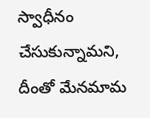స్వాధీనం చేసుకున్నామని, దీంతో మేనమామ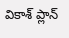వికాశ్‌ ప్లాన్‌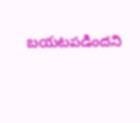బయటపడిందని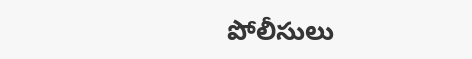పోలీసులు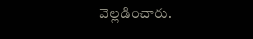వెల్లడించారు.